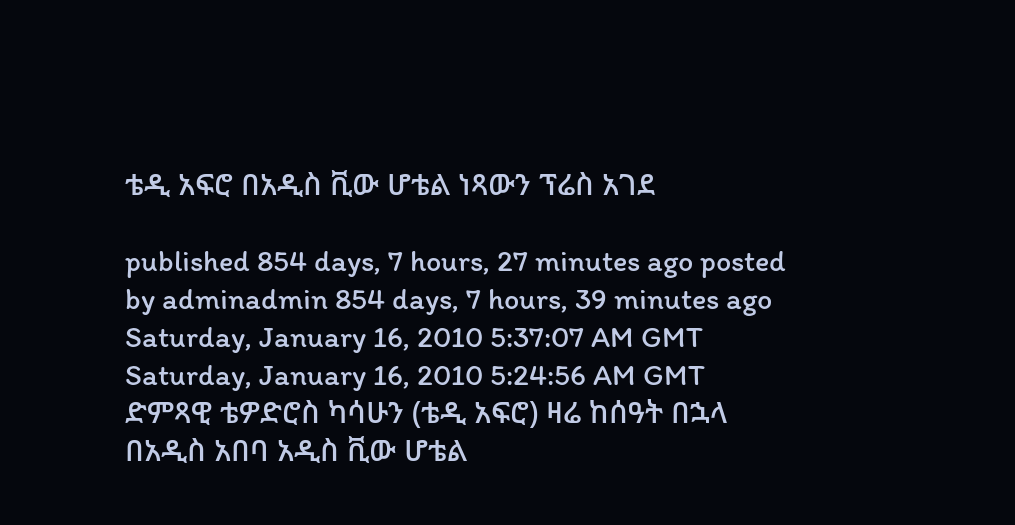ቴዲ አፍሮ በአዲስ ቪው ሆቴል ነጻውን ፕሬስ አገደ

published 854 days, 7 hours, 27 minutes ago posted by adminadmin 854 days, 7 hours, 39 minutes ago
Saturday, January 16, 2010 5:37:07 AM GMT Saturday, January 16, 2010 5:24:56 AM GMT
ድምጻዊ ቴዎድሮስ ካሳሁን (ቴዲ አፍሮ) ዛሬ ከሰዓት በኋላ በአዲስ አበባ አዲስ ቪው ሆቴል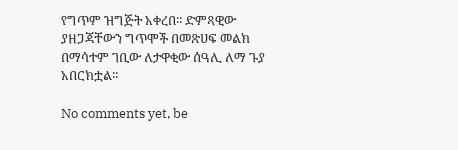የግጥም ዝግጅት አቀረበ፡፡ ድምጻዊው ያዘጋጃቸውን ግጥሞች በመጽሀፍ መልክ በማሳተም ገቢው ለታዋቂው ሰዓሊ ለማ ጉያ አበርክቷል፡፡

No comments yet, be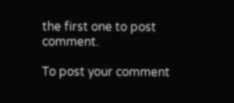the first one to post comment.

To post your comment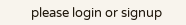please login or signup